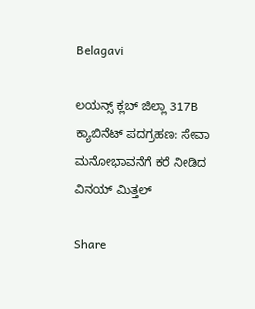Belagavi

ಲಯನ್ಸ್ ಕ್ಲಬ್ ಜಿಲ್ಲಾ 317B ಕ್ಯಾಬಿನೆಟ್ ಪದಗ್ರಹಣ: ಸೇವಾ ಮನೋಭಾವನೆಗೆ ಕರೆ ನೀಡಿದ ವಿನಯ್ ಮಿತ್ತಲ್

Share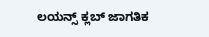ಲಯನ್ಸ್ ಕ್ಲಬ್ ಜಾಗತಿಕ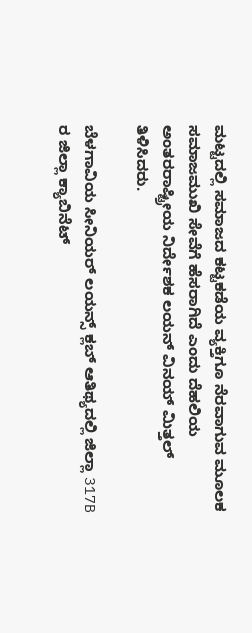ಮಟ್ಟದಲ್ಲಿ ಸಮಾಜದ ಕಟ್ಟಕಡೆಯ ವ್ಯಕ್ತಿಗೂ ನೆರವಾಗುವ ಮೂಲಕ ಸಮಾಜಮುಖಿ ಸೇವೆಗೆ ಹೆಸರಾಗಿದೆ ಎಂದು ದೆಹಲಿಯ ಅಂತರರಾಷ್ಟ್ರೀಯ ನಿರ್ದೇಶಕ ಲಯನ್ ವಿನಯ್ ಮಿತ್ತಲ್ ತಿಳಿಸಿದರು.

ಬೆಳಗಾವಿಯ ಸೀನಿಯರ್ ಲಯನ್ಸ್ ಕ್ಲಬ್ ಆತಿಥ್ಯದಲ್ಲಿ ಜಿಲ್ಲಾ 317B ರ ಜಿಲ್ಲಾ ಕ್ಯಾಬಿನೆಟ್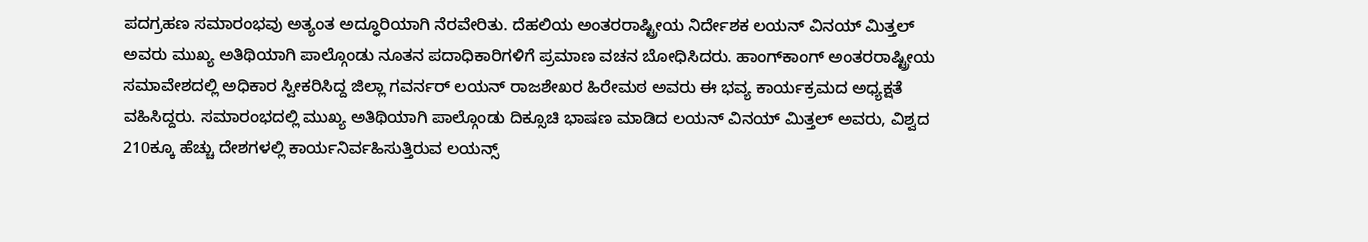ಪದಗ್ರಹಣ ಸಮಾರಂಭವು ಅತ್ಯಂತ ಅದ್ಧೂರಿಯಾಗಿ ನೆರವೇರಿತು. ದೆಹಲಿಯ ಅಂತರರಾಷ್ಟ್ರೀಯ ನಿರ್ದೇಶಕ ಲಯನ್ ವಿನಯ್ ಮಿತ್ತಲ್ ಅವರು ಮುಖ್ಯ ಅತಿಥಿಯಾಗಿ ಪಾಲ್ಗೊಂಡು ನೂತನ ಪದಾಧಿಕಾರಿಗಳಿಗೆ ಪ್ರಮಾಣ ವಚನ ಬೋಧಿಸಿದರು. ಹಾಂಗ್‌ಕಾಂಗ್ ಅಂತರರಾಷ್ಟ್ರೀಯ ಸಮಾವೇಶದಲ್ಲಿ ಅಧಿಕಾರ ಸ್ವೀಕರಿಸಿದ್ದ ಜಿಲ್ಲಾ ಗವರ್ನರ್ ಲಯನ್ ರಾಜಶೇಖರ ಹಿರೇಮಠ ಅವರು ಈ ಭವ್ಯ ಕಾರ್ಯಕ್ರಮದ ಅಧ್ಯಕ್ಷತೆ ವಹಿಸಿದ್ದರು. ಸಮಾರಂಭದಲ್ಲಿ ಮುಖ್ಯ ಅತಿಥಿಯಾಗಿ ಪಾಲ್ಗೊಂಡು ದಿಕ್ಸೂಚಿ ಭಾಷಣ ಮಾಡಿದ ಲಯನ್ ವಿನಯ್ ಮಿತ್ತಲ್ ಅವರು, ವಿಶ್ವದ 210ಕ್ಕೂ ಹೆಚ್ಚು ದೇಶಗಳಲ್ಲಿ ಕಾರ್ಯನಿರ್ವಹಿಸುತ್ತಿರುವ ಲಯನ್ಸ್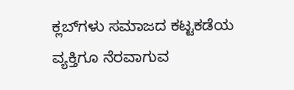ಕ್ಲಬ್‌ಗಳು ಸಮಾಜದ ಕಟ್ಟಕಡೆಯ ವ್ಯಕ್ತಿಗೂ ನೆರವಾಗುವ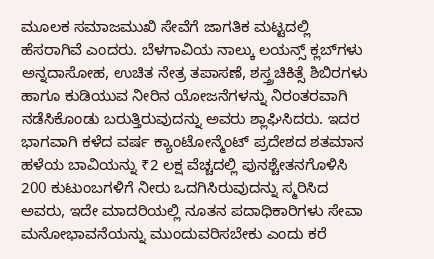ಮೂಲಕ ಸಮಾಜಮುಖಿ ಸೇವೆಗೆ ಜಾಗತಿಕ ಮಟ್ಟದಲ್ಲಿ ಹೆಸರಾಗಿವೆ ಎಂದರು. ಬೆಳಗಾವಿಯ ನಾಲ್ಕು ಲಯನ್ಸ್ ಕ್ಲಬ್‌ಗಳು ಅನ್ನದಾಸೋಹ, ಉಚಿತ ನೇತ್ರ ತಪಾಸಣೆ, ಶಸ್ತ್ರಚಿಕಿತ್ಸೆ ಶಿಬಿರಗಳು ಹಾಗೂ ಕುಡಿಯುವ ನೀರಿನ ಯೋಜನೆಗಳನ್ನು ನಿರಂತರವಾಗಿ ನಡೆಸಿಕೊಂಡು ಬರುತ್ತಿರುವುದನ್ನು ಅವರು ಶ್ಲಾಘಿಸಿದರು. ಇದರ ಭಾಗವಾಗಿ ಕಳೆದ ವರ್ಷ ಕ್ಯಾಂಟೋನ್ಮೆಂಟ್ ಪ್ರದೇಶದ ಶತಮಾನ ಹಳೆಯ ಬಾವಿಯನ್ನು ₹2 ಲಕ್ಷ ವೆಚ್ಚದಲ್ಲಿ ಪುನಶ್ಚೇತನಗೊಳಿಸಿ 200 ಕುಟುಂಬಗಳಿಗೆ ನೀರು ಒದಗಿಸಿರುವುದನ್ನು ಸ್ಮರಿಸಿದ ಅವರು, ಇದೇ ಮಾದರಿಯಲ್ಲಿ ನೂತನ ಪದಾಧಿಕಾರಿಗಳು ಸೇವಾ ಮನೋಭಾವನೆಯನ್ನು ಮುಂದುವರಿಸಬೇಕು ಎಂದು ಕರೆ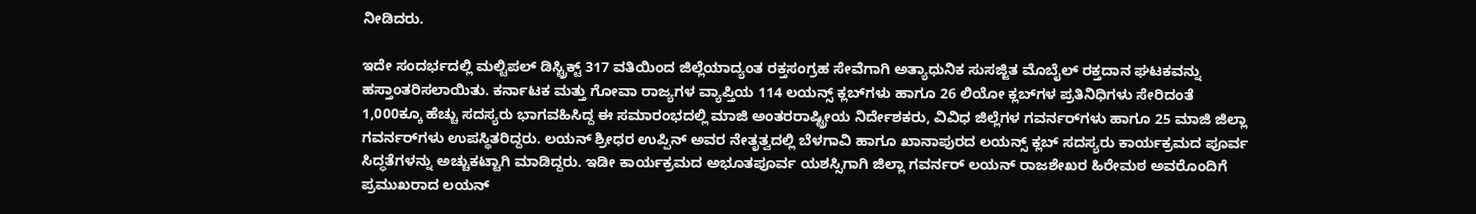ನೀಡಿದರು.

ಇದೇ ಸಂದರ್ಭದಲ್ಲಿ ಮಲ್ಟಿಪಲ್ ಡಿಸ್ಟ್ರಿಕ್ಟ್ 317 ವತಿಯಿಂದ ಜಿಲ್ಲೆಯಾದ್ಯಂತ ರಕ್ತಸಂಗ್ರಹ ಸೇವೆಗಾಗಿ ಅತ್ಯಾಧುನಿಕ ಸುಸಜ್ಜಿತ ಮೊಬೈಲ್ ರಕ್ತದಾನ ಘಟಕವನ್ನು ಹಸ್ತಾಂತರಿಸಲಾಯಿತು. ಕರ್ನಾಟಕ ಮತ್ತು ಗೋವಾ ರಾಜ್ಯಗಳ ವ್ಯಾಪ್ತಿಯ 114 ಲಯನ್ಸ್ ಕ್ಲಬ್‌ಗಳು ಹಾಗೂ 26 ಲಿಯೋ ಕ್ಲಬ್‌ಗಳ ಪ್ರತಿನಿಧಿಗಳು ಸೇರಿದಂತೆ 1,000ಕ್ಕೂ ಹೆಚ್ಚು ಸದಸ್ಯರು ಭಾಗವಹಿಸಿದ್ದ ಈ ಸಮಾರಂಭದಲ್ಲಿ ಮಾಜಿ ಅಂತರರಾಷ್ಟ್ರೀಯ ನಿರ್ದೇಶಕರು, ವಿವಿಧ ಜಿಲ್ಲೆಗಳ ಗವರ್ನರ್‌ಗಳು ಹಾಗೂ 25 ಮಾಜಿ ಜಿಲ್ಲಾ ಗವರ್ನರ್‌ಗಳು ಉಪಸ್ಥಿತರಿದ್ದರು. ಲಯನ್ ಶ್ರೀಧರ ಉಪ್ಪಿನ್ ಅವರ ನೇತೃತ್ವದಲ್ಲಿ ಬೆಳಗಾವಿ ಹಾಗೂ ಖಾನಾಪುರದ ಲಯನ್ಸ್ ಕ್ಲಬ್ ಸದಸ್ಯರು ಕಾರ್ಯಕ್ರಮದ ಪೂರ್ವ ಸಿದ್ಧತೆಗಳನ್ನು ಅಚ್ಚುಕಟ್ಟಾಗಿ ಮಾಡಿದ್ದರು. ಇಡೀ ಕಾರ್ಯಕ್ರಮದ ಅಭೂತಪೂರ್ವ ಯಶಸ್ಸಿಗಾಗಿ ಜಿಲ್ಲಾ ಗವರ್ನರ್ ಲಯನ್ ರಾಜಶೇಖರ ಹಿರೇಮಠ ಅವರೊಂದಿಗೆ ಪ್ರಮುಖರಾದ ಲಯನ್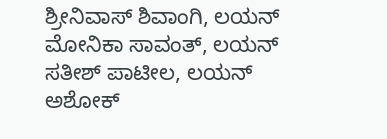ಶ್ರೀನಿವಾಸ್ ಶಿವಾಂಗಿ, ಲಯನ್ ಮೋನಿಕಾ ಸಾವಂತ್, ಲಯನ್ ಸತೀಶ್ ಪಾಟೀಲ, ಲಯನ್ ಅಶೋಕ್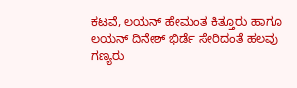ಕಟವೆ, ಲಯನ್ ಹೇಮಂತ ಕಿತ್ತೂರು ಹಾಗೂ ಲಯನ್ ದಿನೇಶ್ ಭಿರ್ಡೆ ಸೇರಿದಂತೆ ಹಲವು ಗಣ್ಯರು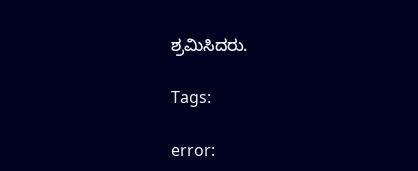ಶ್ರಮಿಸಿದರು.

Tags:

error: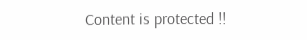Content is protected !!